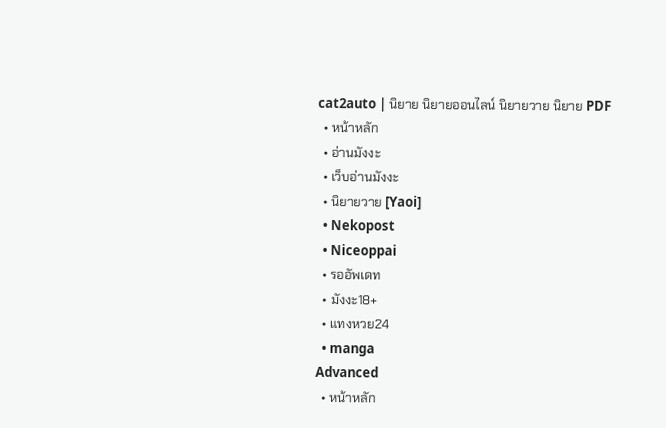cat2auto | นิยาย นิยายออนไลน์ นิยายวาย นิยาย PDF
  • หน้าหลัก
  • อ่านมังงะ
  • เว็บอ่านมังงะ
  • นิยายวาย [Yaoi]
  • Nekopost
  • Niceoppai
  • รออัพเดท
  • มังงะ18+
  • แทงหวย24
  • manga
Advanced
  • หน้าหลัก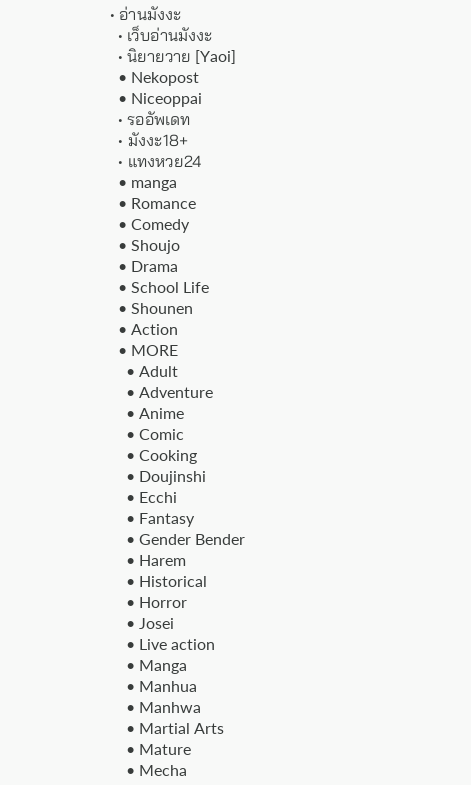• อ่านมังงะ
  • เว็บอ่านมังงะ
  • นิยายวาย [Yaoi]
  • Nekopost
  • Niceoppai
  • รออัพเดท
  • มังงะ18+
  • แทงหวย24
  • manga
  • Romance
  • Comedy
  • Shoujo
  • Drama
  • School Life
  • Shounen
  • Action
  • MORE
    • Adult
    • Adventure
    • Anime
    • Comic
    • Cooking
    • Doujinshi
    • Ecchi
    • Fantasy
    • Gender Bender
    • Harem
    • Historical
    • Horror
    • Josei
    • Live action
    • Manga
    • Manhua
    • Manhwa
    • Martial Arts
    • Mature
    • Mecha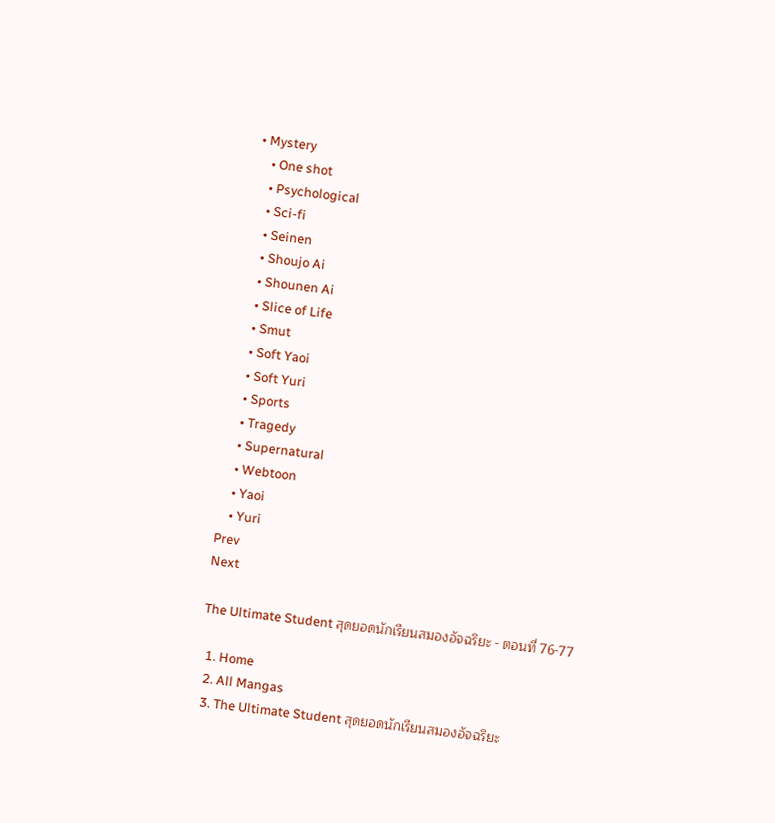• Mystery
    • One shot
    • Psychological
    • Sci-fi
    • Seinen
    • Shoujo Ai
    • Shounen Ai
    • Slice of Life
    • Smut
    • Soft Yaoi
    • Soft Yuri
    • Sports
    • Tragedy
    • Supernatural
    • Webtoon
    • Yaoi
    • Yuri
Prev
Next

The Ultimate Student สุดยอดนักเรียนสมองอัจฉริยะ - ตอนที่ 76-77

  1. Home
  2. All Mangas
  3. The Ultimate Student สุดยอดนักเรียนสมองอัจฉริยะ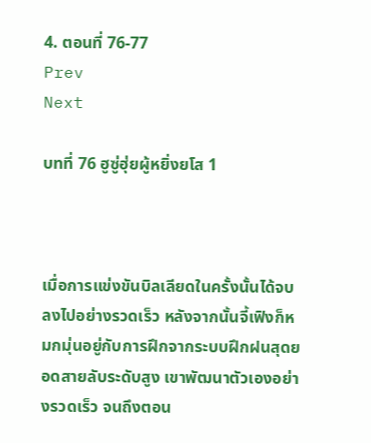4. ตอนที่ 76-77
Prev
Next

บทที่ 76 ฮูซู่ฮุ่ยผู้หยิ่งยโส 1



เมื่อการแข่งขันบิลเลียดในครั้งนั้นได้จบลงไปอย่างรวดเร็ว หลังจากนั้นจี้เฟิงก็หมกมุ่นอยู่กับการฝึกจากระบบฝึกฝนสุดยอดสายลับระดับสูง เขาพัฒนาตัวเองอย่างรวดเร็ว จนถึงตอน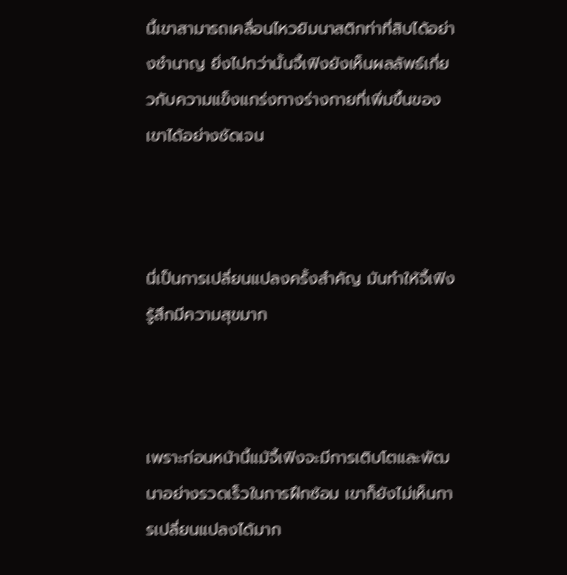นี้เขาสามารถเคลื่อนไหวยิมนาสติกท่าที่สิบได้อย่างชำนาญ ยิ่งไปกว่านั้นจี้เฟิงยังเห็นผลลัพธ์เกี่ยวกับความแข็งแกร่งทางร่างกายที่เพิ่มขึ้นของเขาได้อย่างชัดเจน



นี่เป็นการเปลี่ยนแปลงครั้งสำคัญ มันทำให้จี้เฟิงรู้สึกมีความสุขมาก



เพราะก่อนหน้านี้แม้จี้เฟิงจะมีการเติบโตและพัฒนาอย่างรวดเร็วในการฝึกซ้อม เขาก็ยังไม่เห็นการเปลี่ยนแปลงได้มาก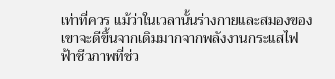เท่าที่ควร แม้ว่าในเวลานั้นร่างกายและสมองของเขาจะดีขึ้นจากเดิมมากจากพลังงานกระแสไฟฟ้าชีวภาพที่ช่ว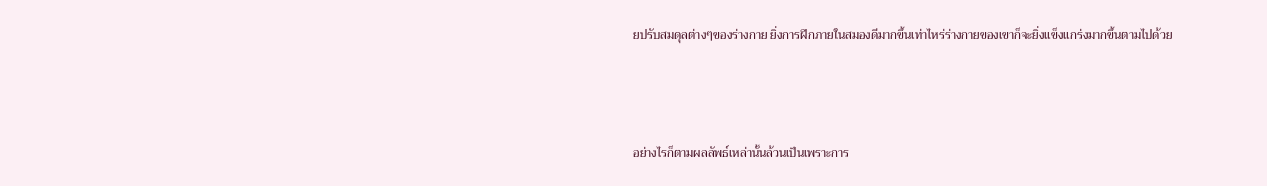ยปรับสมดุลต่างๆของร่างกาย ยิ่งการฝึกภายในสมองดีมากขึ้นเท่าไหร่ร่างกายของเขาก็จะยิ่งแข็งแกร่งมากขึ้นตามไปด้วย



อย่างไรก็ตามผลลัพธ์เหล่านั้นล้วนเป็นเพราะการ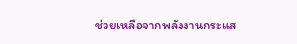ช่วยเหลือจากพลังงานกระแส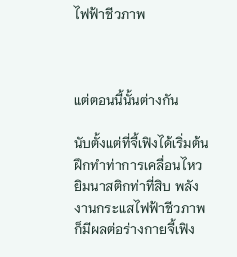ไฟฟ้าชีวภาพ



แต่ตอนนี้นั้นต่างกัน

นับตั้งแต่ที่จี้เฟิงได้เริ่มต้นฝึกทำท่าการเคลื่อนไหวยิมนาสติกท่าที่สิบ พลังงานกระแสไฟฟ้าชีวภาพก็มีผลต่อร่างกายจี้เฟิง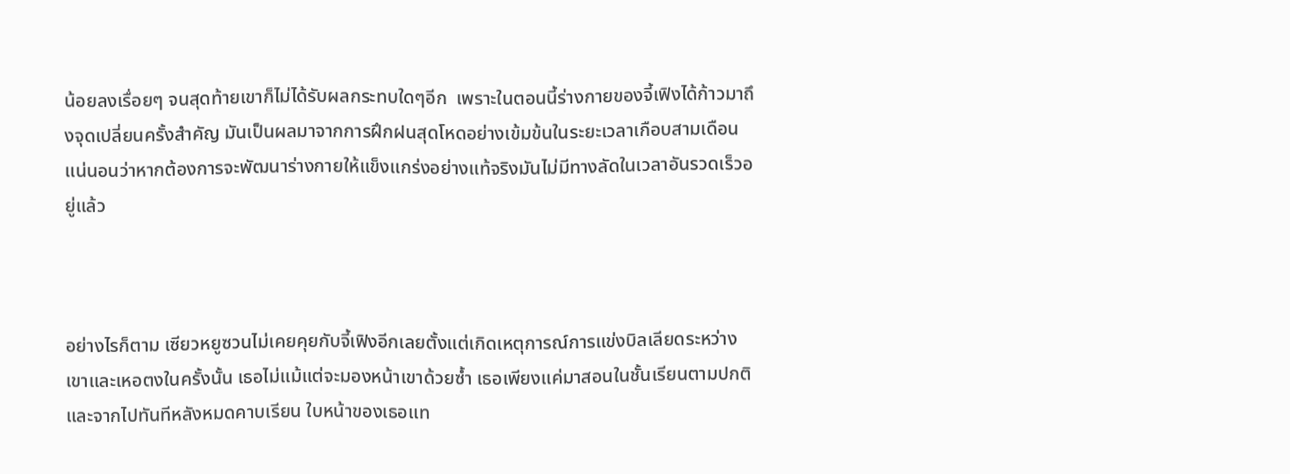น้อยลงเรื่อยๆ จนสุดท้ายเขาก็ไม่ได้รับผลกระทบใดๆอีก  เพราะในตอนนี้ร่างกายของจี้เฟิงได้ก้าวมาถึงจุดเปลี่ยนครั้งสำคัญ มันเป็นผลมาจากการฝึกฝนสุดโหดอย่างเข้มข้นในระยะเวลาเกือบสามเดือน แน่นอนว่าหากต้องการจะพัฒนาร่างกายให้แข็งแกร่งอย่างแท้จริงมันไม่มีทางลัดในเวลาอันรวดเร็วอยู่แล้ว



อย่างไรก็ตาม เซียวหยูซวนไม่เคยคุยกับจี้เฟิงอีกเลยตั้งแต่เกิดเหตุการณ์การแข่งบิลเลียดระหว่างเขาและเหอตงในครั้งนั้น เธอไม่แม้แต่จะมองหน้าเขาด้วยซ้ำ เธอเพียงแค่มาสอนในชั้นเรียนตามปกติและจากไปทันทีหลังหมดคาบเรียน ใบหน้าของเธอแท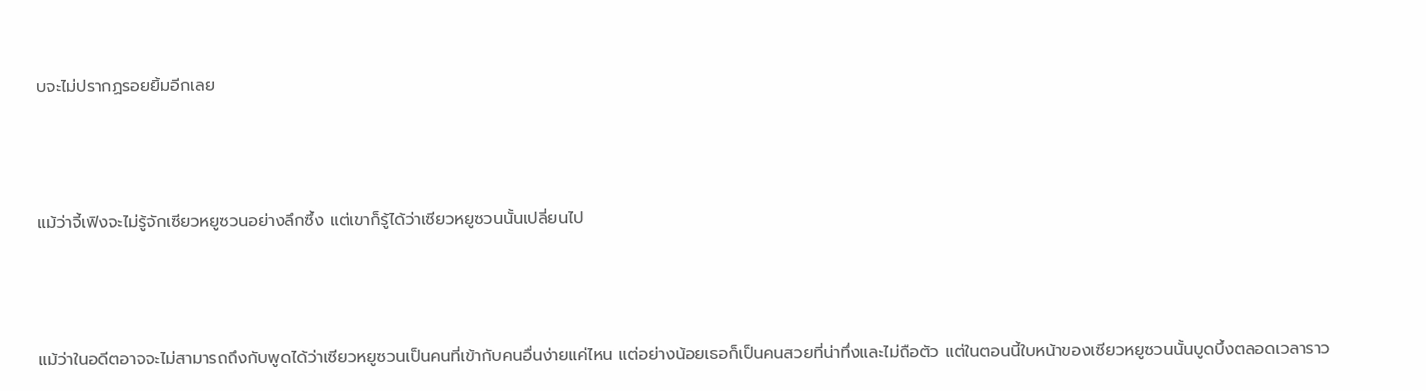บจะไม่ปรากฏรอยยิ้มอีกเลย



แม้ว่าจี้เฟิงจะไม่รู้จักเซียวหยูซวนอย่างลึกซึ้ง แต่เขาก็รู้ได้ว่าเซียวหยูซวนนั้นเปลี่ยนไป



แม้ว่าในอดีตอาจจะไม่สามารถถึงกับพูดได้ว่าเซียวหยูซวนเป็นคนที่เข้ากับคนอื่นง่ายแค่ไหน แต่อย่างน้อยเธอก็เป็นคนสวยที่น่าทึ่งและไม่ถือตัว แต่ในตอนนี้ใบหน้าของเซียวหยูซวนนั้นบูดบึ้งตลอดเวลาราว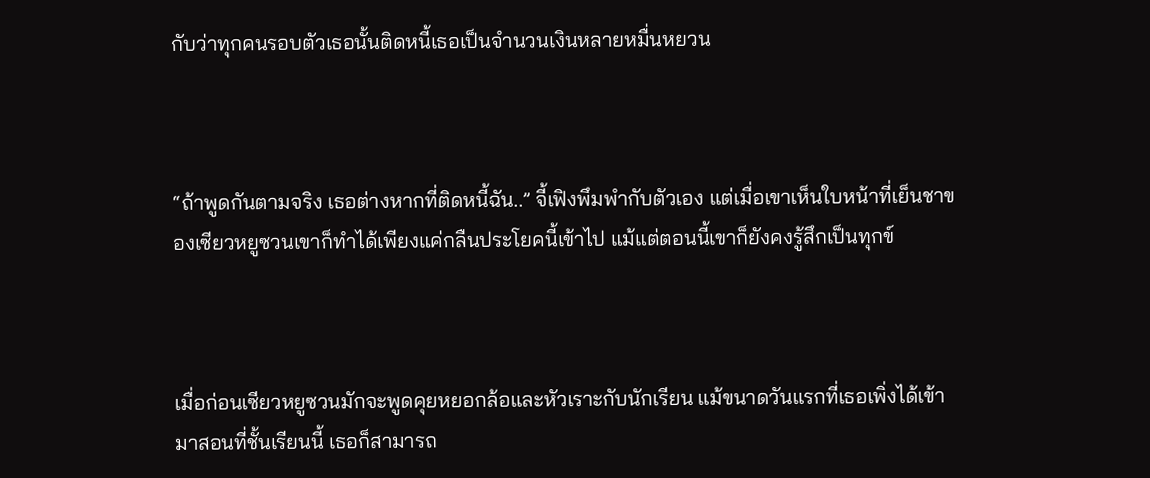กับว่าทุกคนรอบตัวเธอนั้นติดหนี้เธอเป็นจำนวนเงินหลายหมื่นหยวน



“ถ้าพูดกันตามจริง เธอต่างหากที่ติดหนี้ฉัน..” จี้เฟิงพึมพำกับตัวเอง แต่เมื่อเขาเห็นใบหน้าที่เย็นชาของเซียวหยูซวนเขาก็ทำได้เพียงแค่กลืนประโยคนี้เข้าไป แม้แต่ตอนนี้เขาก็ยังคงรู้สึกเป็นทุกข์



เมื่อก่อนเซียวหยูซวนมักจะพูดคุยหยอกล้อและหัวเราะกับนักเรียน แม้ขนาดวันแรกที่เธอเพิ่งได้เข้ามาสอนที่ชั้นเรียนนี้ เธอก็สามารถ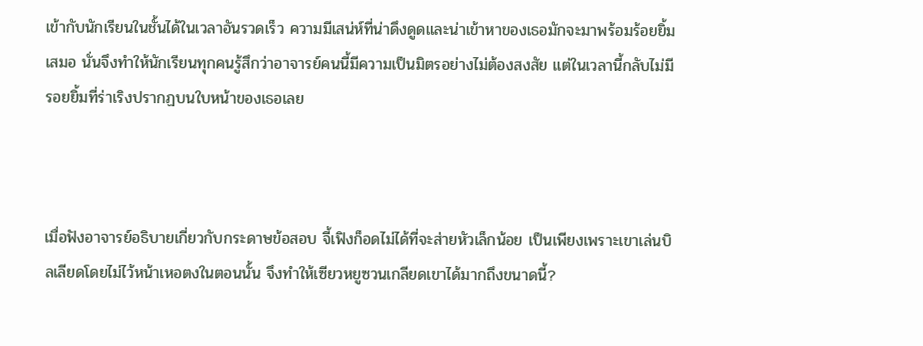เข้ากับนักเรียนในชั้นได้ในเวลาอันรวดเร็ว ความมีเสน่ห์ที่น่าดึงดูดและน่าเข้าหาของเธอมักจะมาพร้อมร้อยยิ้มเสมอ นั่นจึงทำให้นักเรียนทุกคนรู้สึกว่าอาจารย์คนนี้มีความเป็นมิตรอย่างไม่ต้องสงสัย แต่ในเวลานี้กลับไม่มีรอยยิ้มที่ร่าเริงปรากฏบนใบหน้าของเธอเลย



เมื่อฟังอาจารย์อธิบายเกี่ยวกับกระดาษข้อสอบ จี้เฟิงก็อดไม่ได้ที่จะส่ายหัวเล็กน้อย เป็นเพียงเพราะเขาเล่นบิลเลียดโดยไม่ไว้หน้าเหอตงในตอนนั้น จึงทำให้เซียวหยูซวนเกลียดเขาได้มากถึงขนาดนี้?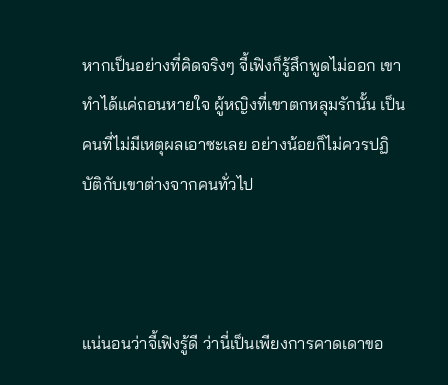หากเป็นอย่างที่คิดจริงๆ จี้เฟิงก็รู้สึกพูดไม่ออก เขาทำได้แค่ถอนหายใจ ผู้หญิงที่เขาตกหลุมรักนั้น เป็นคนที่ไม่มีเหตุผลเอาซะเลย อย่างน้อยก็ไม่ควรปฏิบัติกับเขาต่างจากคนทั่วไป



แน่นอนว่าจี้เฟิงรู้ดี ว่านี่เป็นเพียงการคาดเดาขอ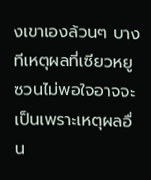งเขาเองล้วนๆ บางทีเหตุผลที่เซียวหยูซวนไม่พอใจอาจจะเป็นเพราะเหตุผลอื่น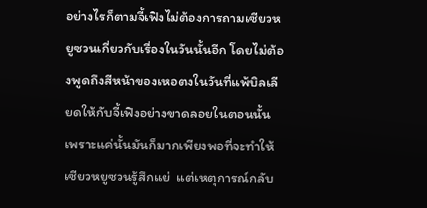อย่างไรก็ตามจี้เฟิงไม่ต้องการถามเซียวหยูซวนเกี่ยวกับเรื่องในวันนั้นอีก โดยไม่ต้องพูดถึงสีหน้าของเหอตงในวันที่แพ้บิลเลียดให้กับจี้เฟิงอย่างขาดลอยในตอนนั้น เพราะแค่นั้นมันก็มากเพียงพอที่จะทำให้เซียวหยูซวนรู้สึกแย่  แต่เหตุการณ์กลับ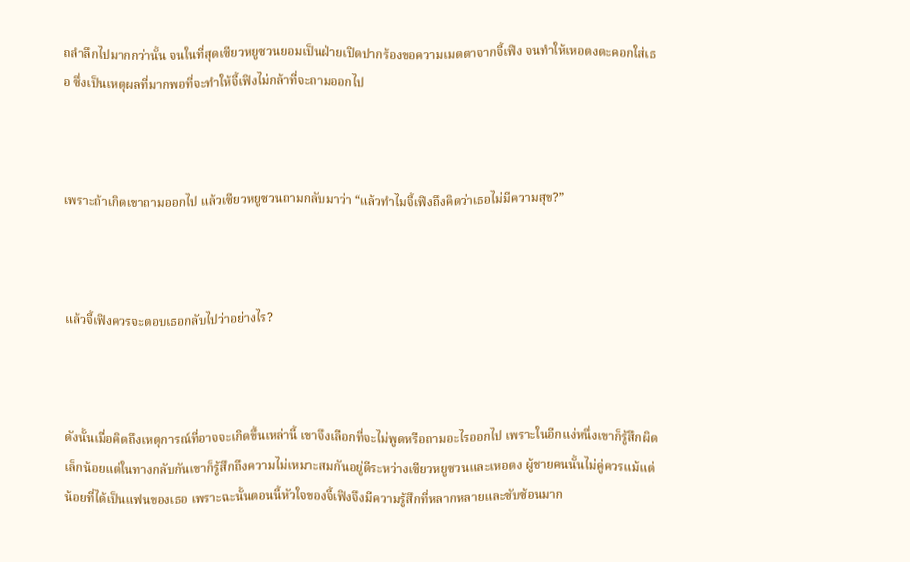ถลำลึกไปมากกว่านั้น จนในที่สุดเซียวหยูซวนยอมเป็นฝ่ายเปิดปากร้องขอความเมตตาจากจี้เฟิง จนทำให้เหอตงตะคอกใส่เธอ ซึ่งเป็นเหตุผลที่มากพอที่จะทำให้จี้เฟิงไม่กล้าที่จะถามออกไป



เพราะถ้าเกิดเขาถามออกไป แล้วเซียวหยูซวนถามกลับมาว่า “แล้วทำไมจี้เฟิงถึงคิดว่าเธอไม่มีความสุข?”



แล้วจี้เฟิงควรจะตอบเธอกลับไปว่าอย่างไร?



ดังนั้นเมื่อคิดถึงเหตุการณ์ที่อาจจะเกิดขึ้นเหล่านี้ เขาจึงเลือกที่จะไม่พูดหรือถามอะไรออกไป เพราะในอีกแง่หนึ่งเขาก็รู้สึกผิดเล็กน้อยแต่ในทางกลับกันเขาก็รู้สึกถึงความไม่เหมาะสมกันอยู่ดีระหว่างเซียวหยูซวนและเหอตง ผู้ชายคนนั้นไม่คู่ควรแม้แต่น้อยที่ได้เป็นแฟนของเธอ เพราะฉะนั้นตอนนี้หัวใจของจี้เฟิงจึงมีความรู้สึกที่หลากหลายและซับซ้อนมาก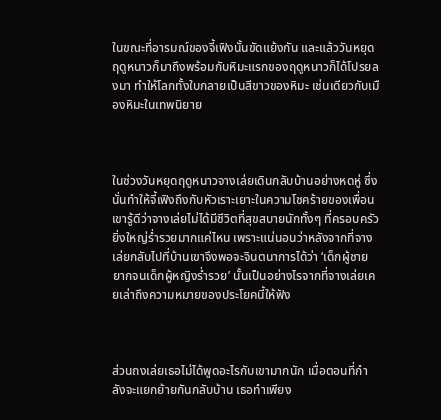ในขณะที่อารมณ์ของจี้เฟิงนั้นขัดแย้งกัน และแล้ววันหยุดฤดูหนาวก็มาถึงพร้อมกับหิมะแรกของฤดูหนาวก็ได้โปรยลงมา ทำให้โลกทั้งใบกลายเป็นสีขาวของหิมะ เช่นเดียวกับเมืองหิมะในเทพนิยาย



ในช่วงวันหยุดฤดูหนาวจางเล่ยเดินกลับบ้านอย่างหดหู่ ซึ่งนั่นทำให้จี้เฟิงถึงกับหัวเราะเยาะในความโชคร้ายของเพื่อน เขารู้ดีว่าจางเล่ยไม่ได้มีชีวิตที่สุขสบายนักทั้งๆ ที่ครอบครัวยิ่งใหญ่ร่ำรวยมากแค่ไหน เพราะแน่นอนว่าหลังจากที่จางเล่ยกลับไปที่บ้านเขาจึงพอจะจินตนาการได้ว่า ‘เด็กผู้ชายยากจนเด็กผู้หญิงร่ำรวย’ นั้นเป็นอย่างไรจากที่จางเล่ยเคยเล่าถึงความหมายของประโยคนี้ให้ฟัง



ส่วนถงเล่ยเธอไม่ได้พูดอะไรกับเขามากนัก เมื่อตอนที่กำลังจะแยกย้ายกันกลับบ้าน เธอทำเพียง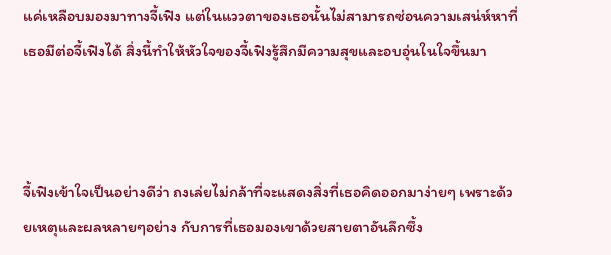แค่เหลือบมองมาทางจี้เฟิง แต่ในแววตาของเธอนั้นไม่สามารถซ่อนความเสน่ห์หาที่เธอมีต่อจี้เฟิงได้ สิ่งนี้ทำให้หัวใจของจี้เฟิงรู้สึกมีความสุขและอบอุ่นในใจขึ้นมา



จี้เฟิงเข้าใจเป็นอย่างดีว่า ถงเล่ยไม่กล้าที่จะแสดงสิ่งที่เธอคิดออกมาง่ายๆ เพราะด้วยเหตุและผลหลายๆอย่าง กับการที่เธอมองเขาด้วยสายตาอันลึกซึ้ง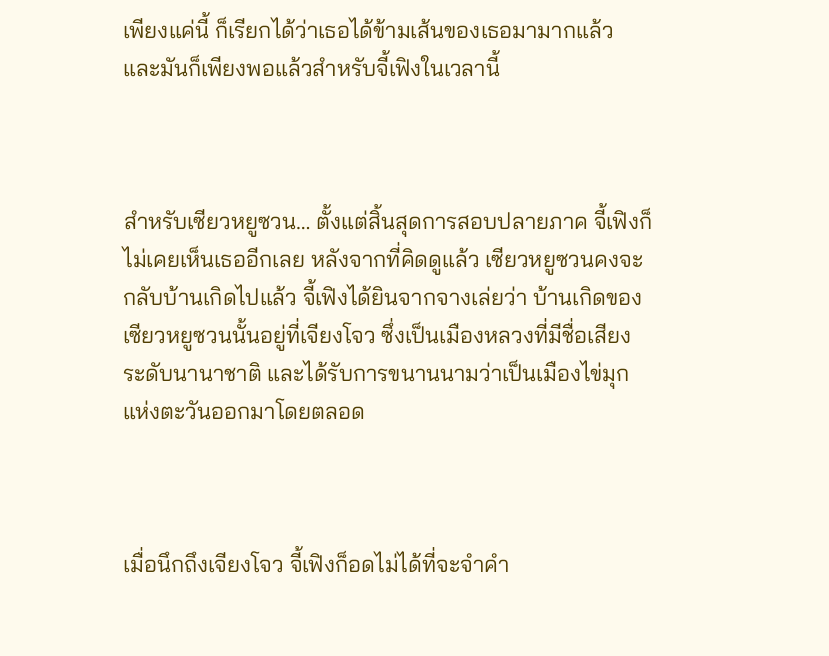เพียงแค่นี้ ก็เรียกได้ว่าเธอได้ข้ามเส้นของเธอมามากแล้ว และมันก็เพียงพอแล้วสำหรับจี้เฟิงในเวลานี้



สำหรับเซียวหยูซวน… ตั้งแต่สิ้นสุดการสอบปลายภาค จี้เฟิงก็ไม่เคยเห็นเธออีกเลย หลังจากที่คิดดูแล้ว เซียวหยูซวนคงจะกลับบ้านเกิดไปแล้ว จี้เฟิงได้ยินจากจางเล่ยว่า บ้านเกิดของเซียวหยูซวนนั้นอยู่ที่เจียงโจว ซึ่งเป็นเมืองหลวงที่มีชื่อเสียงระดับนานาชาติ และได้รับการขนานนามว่าเป็นเมืองไข่มุกแห่งตะวันออกมาโดยตลอด



เมื่อนึกถึงเจียงโจว จี้เฟิงก็อดไม่ได้ที่จะจำคำ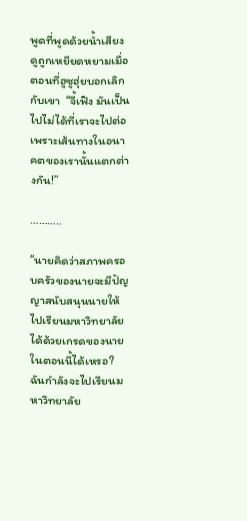พูดที่พูดด้วยน้ำเสียงดูถูกเหยียดหยามเมื่อตอนที่ฮูซูฮุ่ยบอกเลิกกับเขา  “จี้เฟิง มันเป็นไปไม่ได้ที่เราจะไปต่อ เพราะเส้นทางในอนาคตของเรานั้นแตกต่างกัน!”

………..

“นายคิดว่าสภาพครอบครัวของนายจะมีปัญญาสนับสนุนนายให้ไปเรียนมหาวิทยาลัยได้ด้วยเกรดของนายในตอนนี้ได้เหรอ?  ฉันกำลังจะไปเรียนมหาวิทยาลัย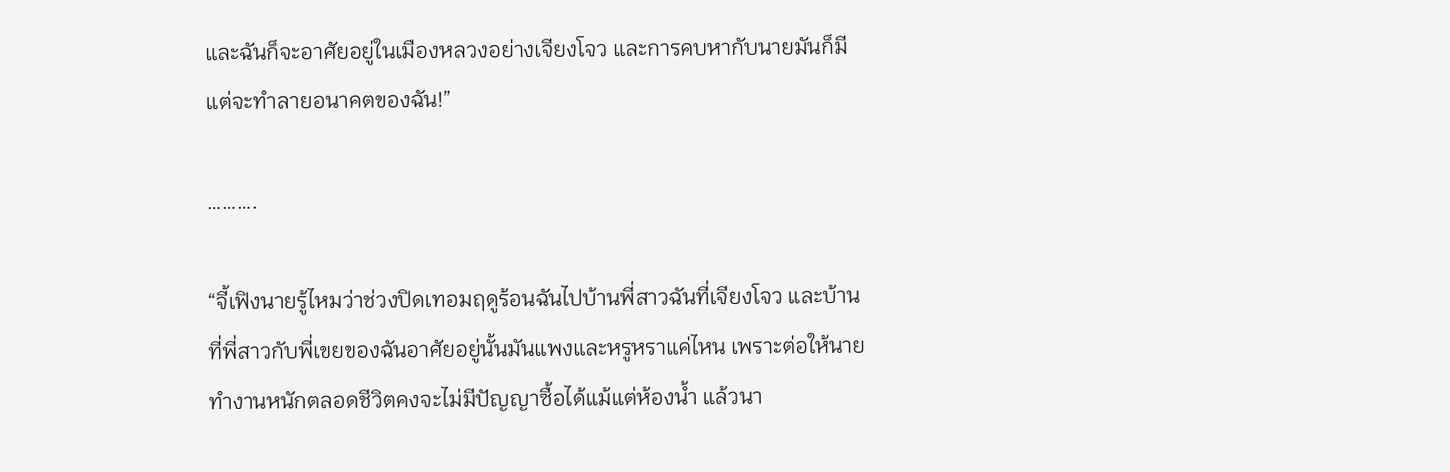และฉันก็จะอาศัยอยู่ในเมืองหลวงอย่างเจียงโจว และการคบหากับนายมันก็มีแต่จะทำลายอนาคตของฉัน!”

……….

“จี้เฟิงนายรู้ไหมว่าช่วงปิดเทอมฤดูร้อนฉันไปบ้านพี่สาวฉันที่เจียงโจว และบ้านที่พี่สาวกับพี่เขยของฉันอาศัยอยู่นั้นมันแพงและหรูหราแค่ไหน เพราะต่อให้นายทำงานหนักตลอดชีวิตคงจะไม่มีปัญญาซื้อได้แม้แต่ห้องน้ำ แล้วนา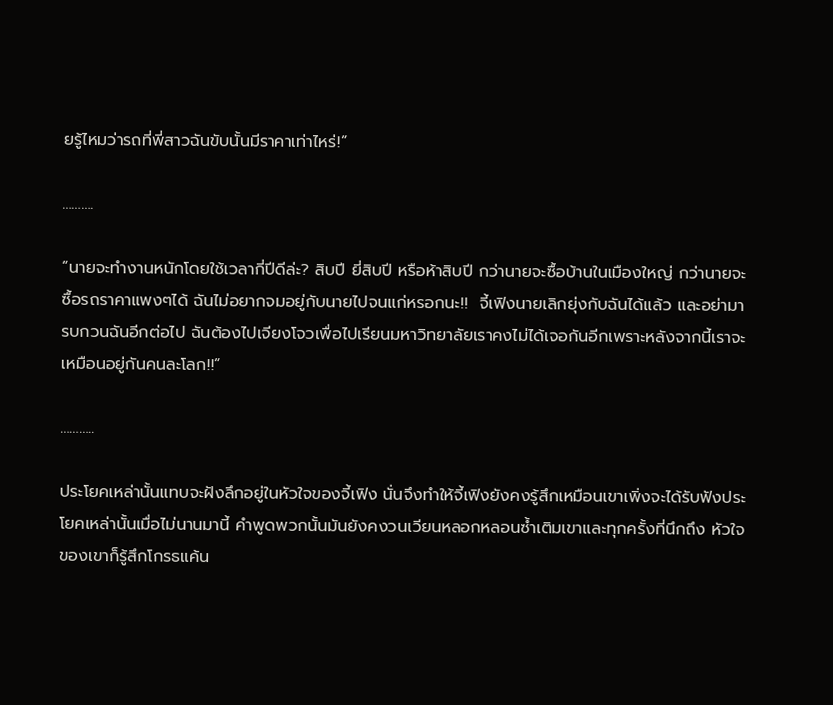ยรู้ไหมว่ารถที่พี่สาวฉันขับนั้นมีราคาเท่าไหร่!”

……….

“นายจะทำงานหนักโดยใช้เวลากี่ปีดีล่ะ? สิบปี ยี่สิบปี หรือห้าสิบปี กว่านายจะซื้อบ้านในเมืองใหญ่ กว่านายจะซื้อรถราคาแพงๆได้ ฉันไม่อยากจมอยู่กับนายไปจนแก่หรอกนะ!!  จี้เฟิงนายเลิกยุ่งกับฉันได้แล้ว และอย่ามารบกวนฉันอีกต่อไป ฉันต้องไปเจียงโจวเพื่อไปเรียนมหาวิทยาลัยเราคงไม่ได้เจอกันอีกเพราะหลังจากนี้เราจะเหมือนอยู่กันคนละโลก!!”

………..

ประโยคเหล่านั้นแทบจะฝังลึกอยู่ในหัวใจของจี้เฟิง นั่นจึงทำให้จี้เฟิงยังคงรู้สึกเหมือนเขาเพิ่งจะได้รับฟังประโยคเหล่านั้นเมื่อไม่นานมานี้ คำพูดพวกนั้นมันยังคงวนเวียนหลอกหลอนซ้ำเติมเขาและทุกครั้งที่นึกถึง หัวใจของเขาก็รู้สึกโกรธแค้น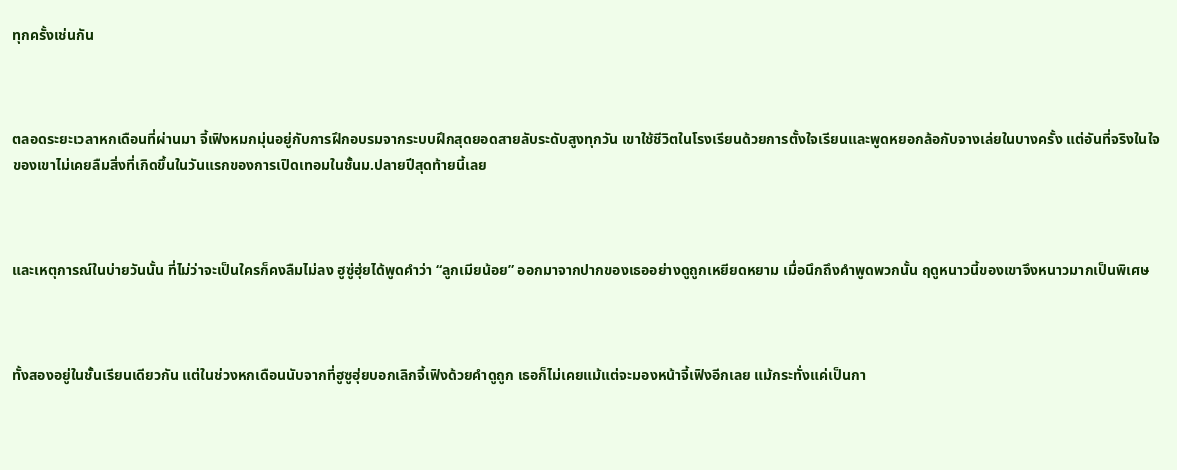ทุกครั้งเช่นกัน



ตลอดระยะเวลาหกเดือนที่ผ่านมา จี้เฟิงหมกมุ่นอยู่กับการฝึกอบรมจากระบบฝึกสุดยอดสายลับระดับสูงทุกวัน เขาใช้ชีวิตในโรงเรียนด้วยการตั้งใจเรียนและพูดหยอกล้อกับจางเล่ยในบางครั้ง แต่อันที่จริงในใจของเขาไม่เคยลืมสิ่งที่เกิดขึ้นในวันแรกของการเปิดเทอมในชั้นม.ปลายปีสุดท้ายนี้เลย



และเหตุการณ์ในบ่ายวันนั้น ที่ไม่ว่าจะเป็นใครก็คงลืมไม่ลง ฮูซู่ฮุ่ยได้พูดคำว่า “ลูกเมียน้อย” ออกมาจากปากของเธออย่างดูถูกเหยียดหยาม เมื่อนึกถึงคำพูดพวกนั้น ฤดูหนาวนี้ของเขาจึงหนาวมากเป็นพิเศษ



ทั้งสองอยู่ในชั้นเรียนเดียวกัน แต่ในช่วงหกเดือนนับจากที่ฮูซูฮุ่ยบอกเลิกจี้เฟิงด้วยคำดูถูก เธอก็ไม่เคยแม้แต่จะมองหน้าจี้เฟิงอีกเลย แม้กระทั่งแค่เป็นกา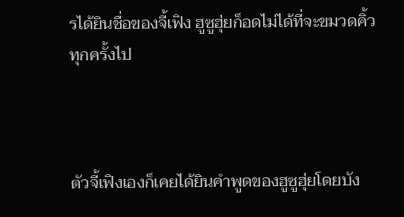รได้ยินชื่อของจี้เฟิง ฮูซูฮุ่ยก็อดไม่ได้ที่จะขมวดคิ้วทุกครั้งไป



ตัวจี้เฟิงเองก็เคยได้ยินคำพูดของฮูซูฮุ่ยโดยบัง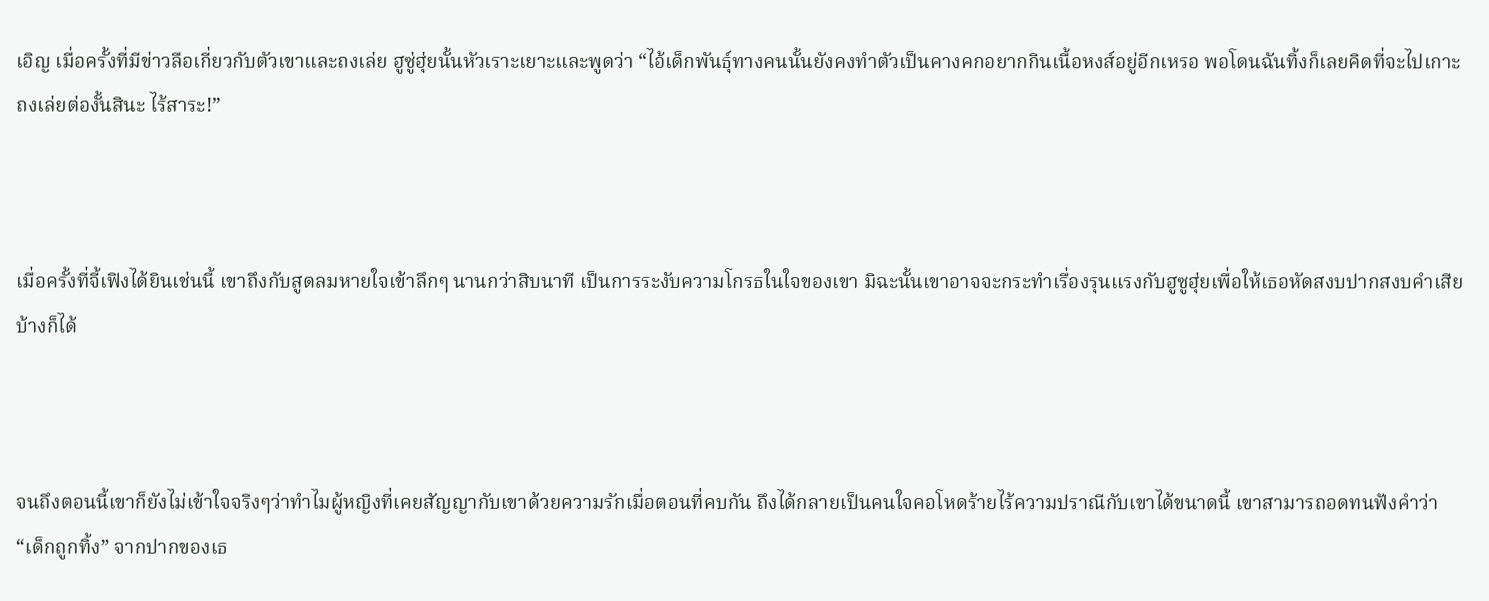เอิญ เมื่อครั้งที่มีข่าวลือเกี่ยวกับตัวเขาและถงเล่ย ฮูซู่ฮุ่ยนั้นหัวเราะเยาะและพูดว่า “ไอ้เด็กพันธุ์ทางคนนั้นยังคงทำตัวเป็นคางคกอยากกินเนื้อหงส์อยู่อีกเหรอ พอโดนฉันทิ้งก็เลยคิดที่จะไปเกาะถงเล่ยต่องั้นสินะ ไร้สาระ!”



เมื่อครั้งที่จี้เฟิงได้ยินเช่นนี้ เขาถึงกับสูดลมหายใจเข้าลึกๆ นานกว่าสิบนาที เป็นการระงับความโกรธในใจของเขา มิฉะนั้นเขาอาจจะกระทำเรื่องรุนแรงกับฮูซูฮุ่ยเพื่อให้เธอหัดสงบปากสงบคำเสียบ้างก็ได้



จนถึงตอนนี้เขาก็ยังไม่เข้าใจจริงๆว่าทำไมผู้หญิงที่เคยสัญญากับเขาด้วยความรักเมื่อตอนที่คบกัน ถึงได้กลายเป็นคนใจคอโหดร้ายไร้ความปราณีกับเขาได้ขนาดนี้ เขาสามารถอดทนฟังคำว่า “เด็กถูกทิ้ง” จากปากของเธ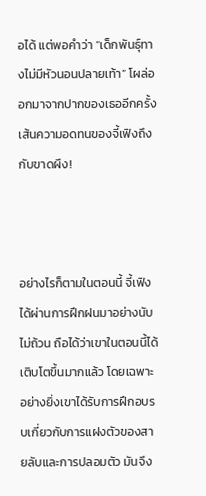อได้ แต่พอคำว่า “เด็กพันธุ์ทางไม่มีหัวนอนปลายเท้า” โผล่ออกมาจากปากของเธออีกครั้ง เส้นความอดทนของจี้เฟิงถึงกับขาดผึง!



อย่างไรก็ตามในตอนนี้ จี้เฟิงได้ผ่านการฝึกฝนมาอย่างนับไม่ถ้วน ถือได้ว่าเขาในตอนนี้ได้เติบโตขึ้นมากแล้ว โดยเฉพาะอย่างยิ่งเขาได้รับการฝึกอบรบเกี่ยวกับการแฝงตัวของสายลับและการปลอมตัว มันจึง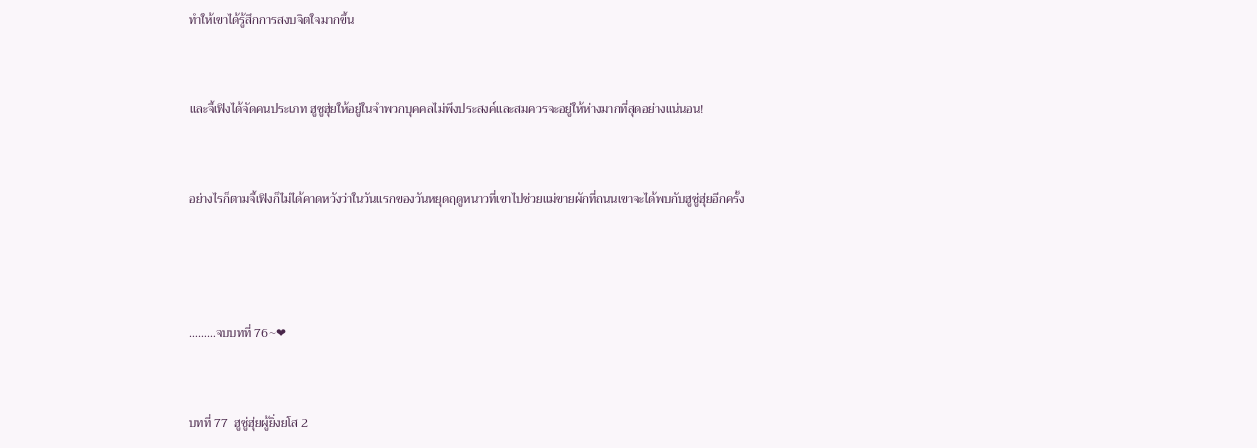ทำให้เขาได้รู้สึกการสงบจิตใจมากขึ้น



และจี้เฟิงได้จัดคนประเภท ฮูซูฮุ่ยให้อยู่ในจำพวกบุคคลไม่พึงประสงค์และสมควรจะอยู่ให้ห่างมากที่สุดอย่างแน่นอน!



อย่างไรก็ตามจี้เฟิงก็ไม่ได้คาดหวังว่าในวันแรกของวันหยุดฤดูหนาวที่เขาไปช่วยแม่ขายผักที่ถนนเขาจะได้พบกับฮูซู่ฮุ่ยอีกครั้ง





………จบบทที่ 76~❤



บทที่ 77  ฮูซู่ฮุ่ยผู้ยิ่งยโส 2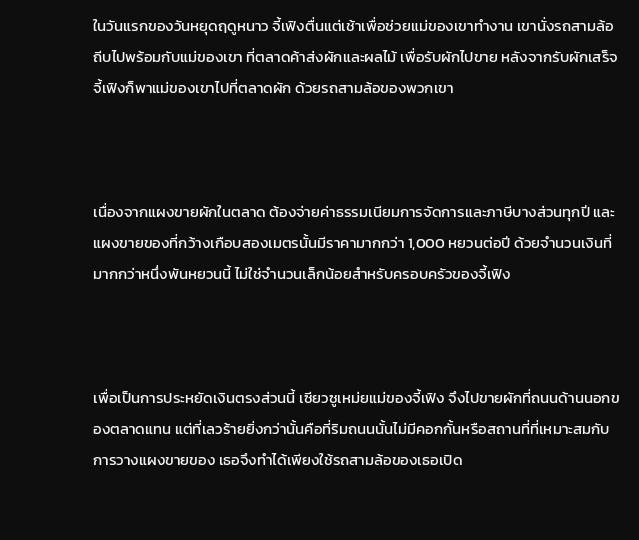ในวันแรกของวันหยุดฤดูหนาว จี้เฟิงตื่นแต่เช้าเพื่อช่วยแม่ของเขาทำงาน เขานั่งรถสามล้อถีบไปพร้อมกับแม่ของเขา ที่ตลาดค้าส่งผักและผลไม้ เพื่อรับผักไปขาย หลังจากรับผักเสร็จ จี้เฟิงก็พาแม่ของเขาไปที่ตลาดผัก ด้วยรถสามล้อของพวกเขา



เนื่องจากแผงขายผักในตลาด ต้องจ่ายค่าธรรมเนียมการจัดการและภาษีบางส่วนทุกปี และแผงขายของที่กว้างเกือบสองเมตรนั้นมีราคามากกว่า 1,000 หยวนต่อปี ด้วยจำนวนเงินที่มากกว่าหนึ่งพันหยวนนี้ ไม่ใช่จำนวนเล็กน้อยสำหรับครอบครัวของจี้เฟิง



เพื่อเป็นการประหยัดเงินตรงส่วนนี้ เซียวซูเหม่ยแม่ของจี้เฟิง จึงไปขายผักที่ถนนด้านนอกของตลาดแทน แต่ที่เลวร้ายยิ่งกว่านั้นคือที่ริมถนนนั้นไม่มีคอกกั้นหรือสถานที่ที่เหมาะสมกับการวางแผงขายของ เธอจึงทำได้เพียงใช้รถสามล้อของเธอเปิด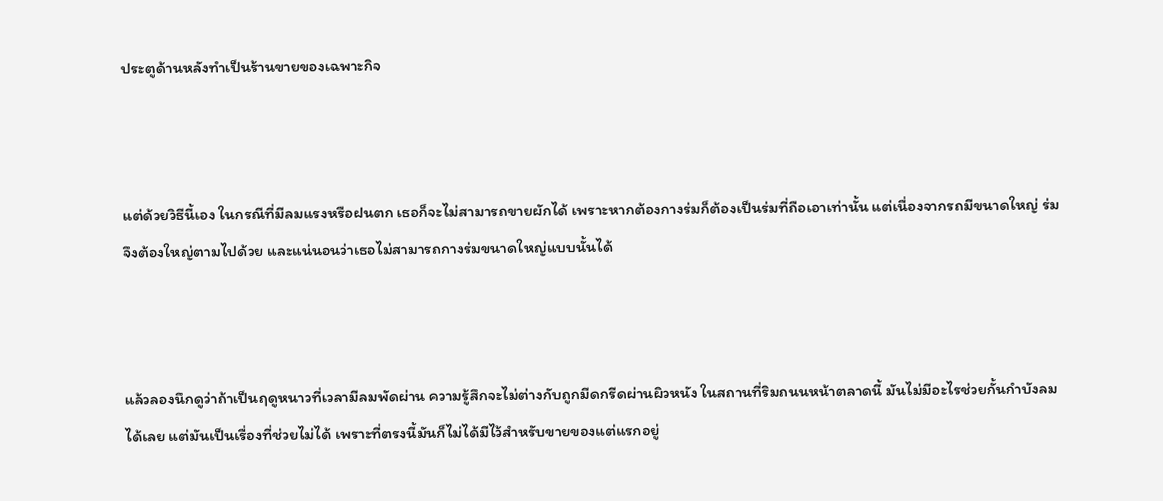ประตูด้านหลังทำเป็นร้านขายของเฉพาะกิจ



แต่ด้วยวิธีนี้เอง ในกรณีที่มีลมแรงหรือฝนตก เธอก็จะไม่สามารถขายผักได้ เพราะหากต้องกางร่มก็ต้องเป็นร่มที่ถือเอาเท่านั้น แต่เนื่องจากรถมีขนาดใหญ่ ร่มจึงต้องใหญ่ตามไปด้วย และแน่นอนว่าเธอไม่สามารถกางร่มขนาดใหญ่แบบนั้นได้



แล้วลองนึกดูว่าถ้าเป็นฤดูหนาวที่เวลามีลมพัดผ่าน ความรู้สึกจะไม่ต่างกับถูกมีดกรีดผ่านผิวหนัง ในสถานที่ริมถนนหน้าตลาดนี้ มันไม่มีอะไรช่วยกั้นกำบังลมได้เลย แต่มันเป็นเรื่องที่ช่วยไม่ได้ เพราะที่ตรงนี้มันก็ไม่ได้มีไว้สำหรับขายของแต่แรกอยู่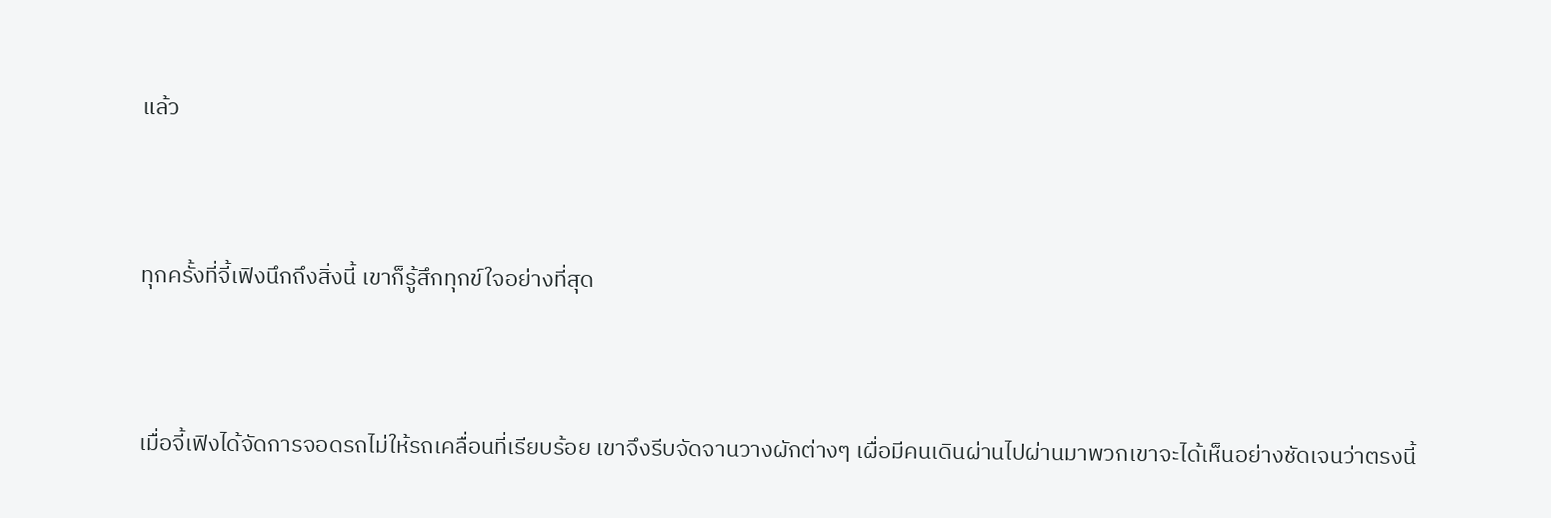แล้ว



ทุกครั้งที่จี้เฟิงนึกถึงสิ่งนี้ เขาก็รู้สึกทุกข์ใจอย่างที่สุด



เมื่อจี้เฟิงได้จัดการจอดรถไม่ให้รถเคลื่อนที่เรียบร้อย เขาจึงรีบจัดจานวางผักต่างๆ เผื่อมีคนเดินผ่านไปผ่านมาพวกเขาจะได้เห็นอย่างชัดเจนว่าตรงนี้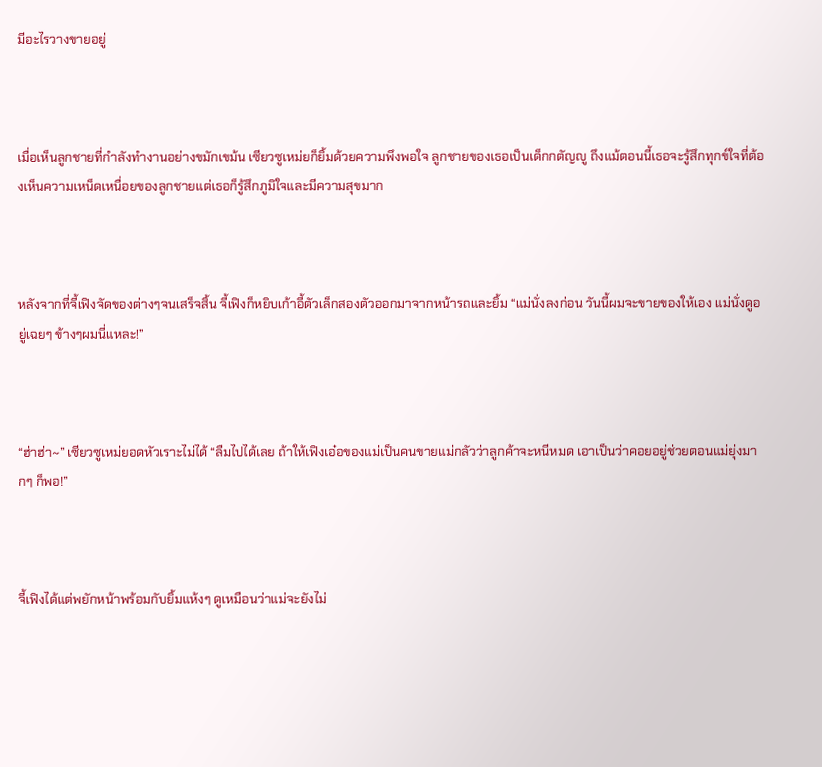มีอะไรวางขายอยู่



เมื่อเห็นลูกชายที่กำลังทำงานอย่างขมักเขม้น เซียวซูเหม่ยก็ยิ้มด้วยความพึงพอใจ ลูกชายของเธอเป็นเด็กกตัญญู ถึงแม้ตอนนี้เธอจะรู้สึกทุกข์ใจที่ต้องเห็นความเหน็ดเหนื่อยของลูกชายแต่เธอก็รู้สึกภูมิใจและมีความสุขมาก



หลังจากที่จี้เฟิงจัดของต่างๆจนเสร็จสิ้น จี้เฟิงก็หยิบเก้าอี้ตัวเล็กสองตัวออกมาจากหน้ารถและยิ้ม “แม่นั่งลงก่อน วันนี้ผมจะขายของให้เอง แม่นั่งดูอยู่เฉยๆ ข้างๆผมนี่แหละ!”



“ฮ่าฮ่า~” เซียวซูเหม่ยอดหัวเราะไม่ได้ “ลืมไปได้เลย ถ้าให้เฟิงเอ๋อของแม่เป็นคนขายแม่กลัวว่าลูกค้าจะหนีหมด เอาเป็นว่าคอยอยู่ช่วยตอนแม่ยุ่งมากๆ ก็พอ!”



จี้เฟิงได้แต่พยักหน้าพร้อมกับยิ้มแห้งๆ ดูเหมือนว่าแม่จะยังไม่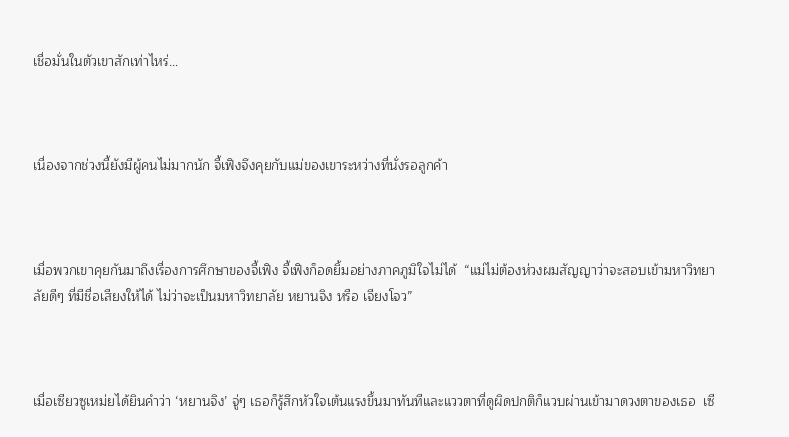เชื่อมั่นในตัวเขาสักเท่าไหร่…



เนื่องจากช่วงนี้ยังมีผู้คนไม่มากนัก จี้เฟิงจึงคุยกับแม่ของเขาระหว่างที่นั่งรอลูกค้า



เมื่อพวกเขาคุยกันมาถึงเรื่องการศึกษาของจี้เฟิง จี้เฟิงก็อดยิ้มอย่างภาคภูมิใจไม่ได้  “แม่ไม่ต้องห่วงผมสัญญาว่าจะสอบเข้ามหาวิทยาลัยดีๆ ที่มีชื่อเสียงให้ได้ ไม่ว่าจะเป็นมหาวิทยาลัย หยานจิง หรือ เจียงโจว”



เมื่อเซียวซูเหม่ยได้ยินคำว่า ‘หยานจิง’ จู่ๆ เธอก็รู้สึกหัวใจเต้นแรงขึ้นมาทันทีและแววตาที่ดูผิดปกติก็แวบผ่านเข้ามาดวงตาของเธอ  เซี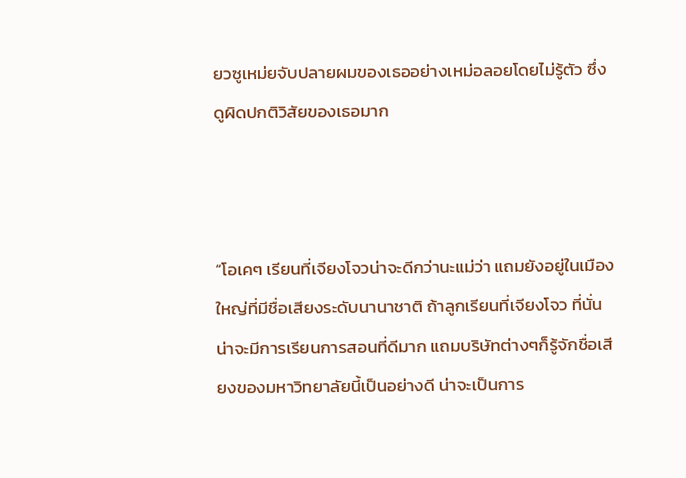ยวซูเหม่ยจับปลายผมของเธออย่างเหม่อลอยโดยไม่รู้ตัว ซึ่งดูผิดปกติวิสัยของเธอมาก



“โอเคๆ เรียนที่เจียงโจวน่าจะดีกว่านะแม่ว่า แถมยังอยู่ในเมืองใหญ่ที่มีชื่อเสียงระดับนานาชาติ ถ้าลูกเรียนที่เจียงโจว ที่นั่นน่าจะมีการเรียนการสอนที่ดีมาก แถมบริษัทต่างๆก็รู้จักชื่อเสียงของมหาวิทยาลัยนี้เป็นอย่างดี น่าจะเป็นการ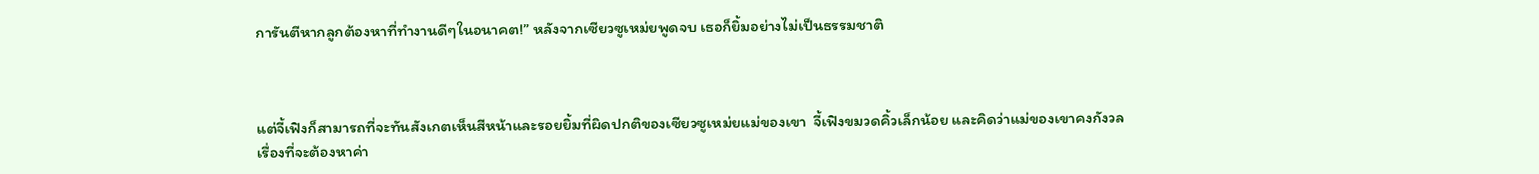การันตีหากลูกต้องหาที่ทำงานดีๆในอนาคต!” หลังจากเซียวซูเหม่ยพูดจบ เธอก็ยิ้มอย่างไม่เป็นธรรมชาติ



แต่จี้เฟิงก็สามารถที่จะทันสังเกตเห็นสีหน้าและรอยยิ้มที่ผิดปกติของเซียวซูเหม่ยแม่ของเขา  จี้เฟิงขมวดคิ้วเล็กน้อย และคิดว่าแม่ของเขาคงกังวลเรื่องที่จะต้องหาค่า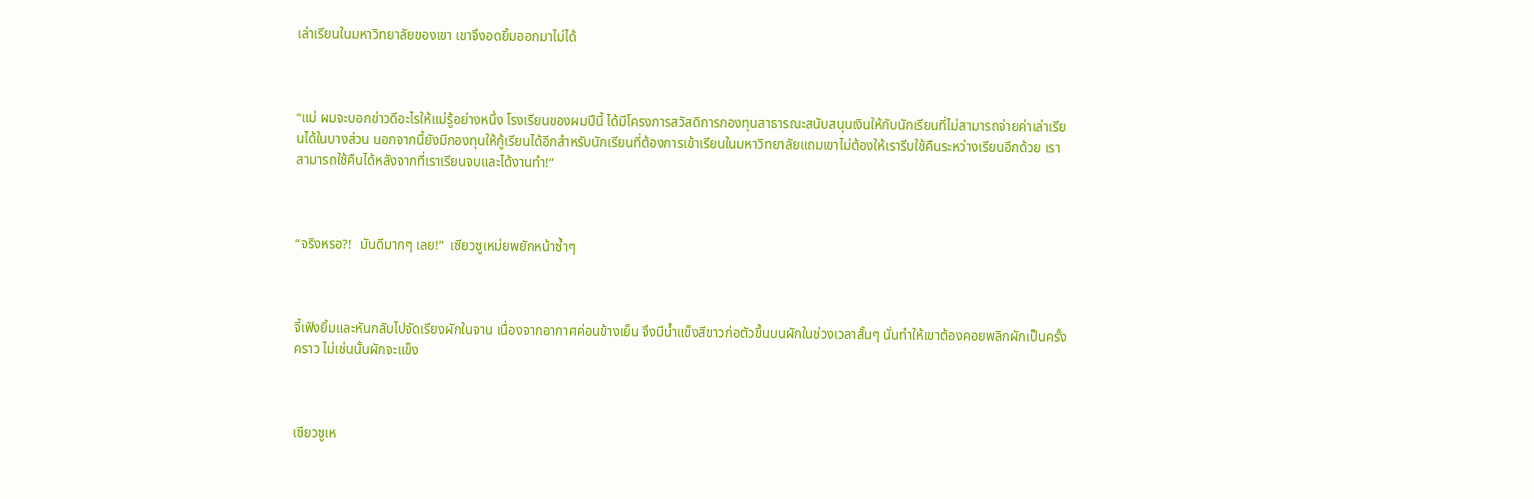เล่าเรียนในมหาวิทยาลัยของเขา เขาจึงอดยิ้มออกมาไม่ได้



“แม่ ผมจะบอกข่าวดีอะไรให้แม่รู้อย่างหนึ่ง โรงเรียนของผมปีนี้ ได้มีโครงการสวัสดิการกองทุนสาธารณะสนับสนุนเงินให้กับนักเรียนที่ไม่สามารถจ่ายค่าเล่าเรียนได้ในบางส่วน นอกจากนี้ยังมีกองทุนให้กู้เรียนได้อีกสำหรับนักเรียนที่ต้องการเข้าเรียนในมหาวิทยาลัยแถมเขาไม่ต้องให้เรารีบใช้คืนระหว่างเรียนอีกด้วย เราสามารถใช้คืนได้หลังจากที่เราเรียนจบและได้งานทำ!”



“จริงหรอ?!  มันดีมากๆ เลย!”  เซียวซูเหม่ยพยักหน้าซ้ำๆ



จี้เฟิงยิ้มและหันกลับไปจัดเรียงผักในจาน เนื่องจากอากาศค่อนข้างเย็น จึงมีน้ำแข็งสีขาวก่อตัวขึ้นบนผักในช่วงเวลาสั้นๆ นั่นทำให้เขาต้องคอยพลิกผักเป็นครั้งคราว ไม่เช่นนั้นผักจะแข็ง



เซียวซูเห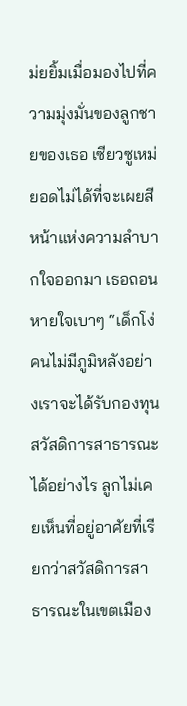ม่ยยิ้มเมื่อมองไปที่ความมุ่งมั่นของลูกชายของเธอ เซียวซูเหม่ยอดไม่ได้ที่จะเผยสีหน้าแห่งความลำบากใจออกมา เธอถอนหายใจเบาๆ “เด็กโง่ คนไม่มีภูมิหลังอย่างเราจะได้รับกองทุนสวัสดิการสาธารณะได้อย่างไร ลูกไม่เคยเห็นที่อยู่อาศัยที่เรียกว่าสวัสดิการสาธารณะในเขตเมือง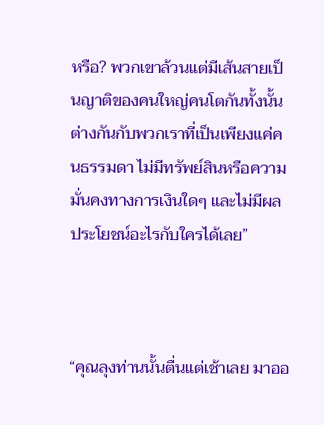หรือ? พวกเขาล้วนแต่มีเส้นสายเป็นญาติของคนใหญ่คนโตกันทั้งนั้น ต่างกันกับพวกเราที่เป็นเพียงแค่คนธรรมดา ไม่มีทรัพย์สินหรือความมั่นคงทางการเงินใดๆ และไม่มีผลประโยชน์อะไรกับใครได้เลย”



“คุณลุงท่านนั้นตื่นแต่เช้าเลย มาออ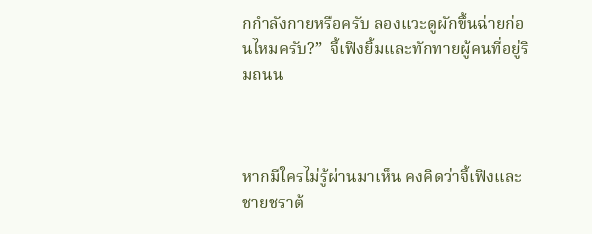กกำลังกายหรือครับ ลองแวะดูผักขึ้นฉ่ายก่อนไหมครับ?”  จี้เฟิงยิ้มและทักทายผู้คนที่อยู่ริมถนน



หากมีใครไม่รู้ผ่านมาเห็น คงคิดว่าจี้เฟิงและชายชราต้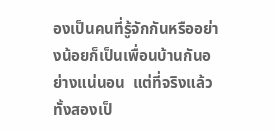องเป็นคนที่รู้จักกันหรืออย่างน้อยก็เป็นเพื่อนบ้านกันอย่างแน่นอน  แต่ที่จริงแล้วทั้งสองเป็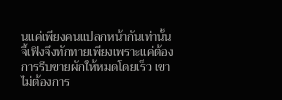นแค่เพียงคนแปลกหน้ากันเท่านั้น จี้เฟิงจึงทักทายเพียงเพราะแค่ต้องการรีบขายผักให้หมดโดยเร็ว เขาไม่ต้องการ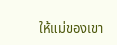ให้แม่ของเขา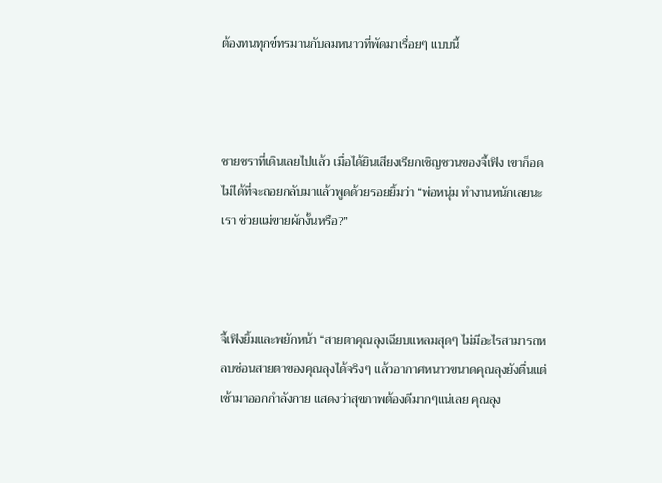ต้องทนทุกข์ทรมานกับลมหนาวที่พัดมาเรื่อยๆ แบบนี้



ชายชราที่เดินเลยไปแล้ว เมื่อได้ยินเสียงเรียกเชิญชวนของจี้เฟิง เขาก็อดไม่ได้ที่จะถอยกลับมาแล้วพูดด้วยรอยยิ้มว่า “พ่อหนุ่ม ทำงานหนักเลยนะเรา ช่วยแม่ขายผักงั้นหรือ?”



จี้เฟิงยิ้มและพยักหน้า “สายตาคุณลุงเฉียบแหลมสุดๆ ไม่มีอะไรสามารถหลบซ่อนสายตาของคุณลุงได้จริงๆ แล้วอากาศหนาวขนาดคุณลุงยังตื่นแต่เช้ามาออกกำลังกาย แสดงว่าสุขภาพต้องดีมากๆแน่เลย คุณลุง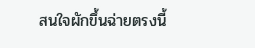สนใจผักขึ้นฉ่ายตรงนี้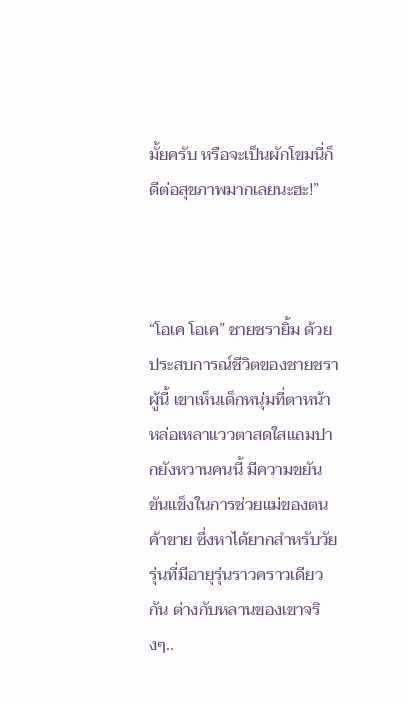มั้ยครับ หรือจะเป็นผักโขมนี่ก็ดีต่อสุขภาพมากเลยนะฮะ!”



“โอเค โอเค” ชายชรายิ้ม ด้วยประสบการณ์ชีวิตของชายชราผู้นี้ เขาเห็นเด็กหนุ่มที่ตาหน้าหล่อเหลาแววตาสดใสแถมปากยังหวานคนนี้ มีความขยันขันแข็งในการช่วยแม่ของตนค้าขาย ซึ่งหาได้ยากสำหรับวัยรุ่นที่มีอายุรุ่นราวคราวเดียวกัน ต่างกับหลานของเขาจริงๆ..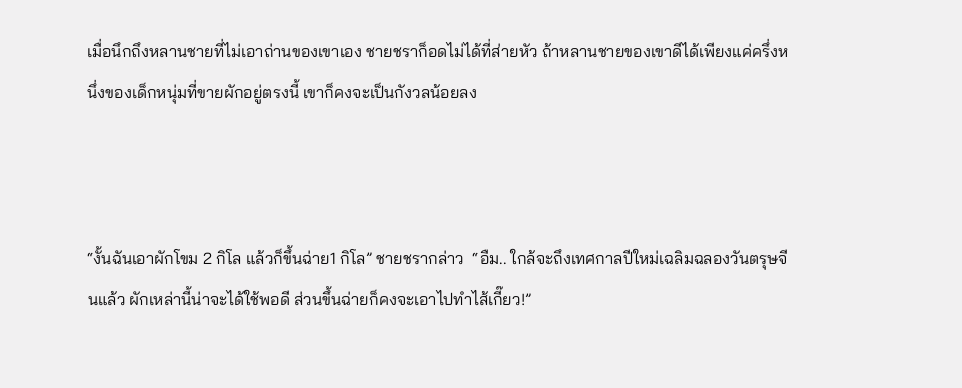เมื่อนึกถึงหลานชายที่ไม่เอาถ่านของเขาเอง ชายชราก็อดไม่ได้ที่ส่ายหัว ถ้าหลานชายของเขาดีได้เพียงแค่ครึ่งหนึ่งของเด็กหนุ่มที่ขายผักอยู่ตรงนี้ เขาก็คงจะเป็นกังวลน้อยลง



“งั้นฉันเอาผักโขม 2 กิโล แล้วก็ขึ้นฉ่าย1 กิโล” ชายชรากล่าว  “อืม.. ใกล้จะถึงเทศกาลปีใหม่เฉลิมฉลองวันตรุษจีนแล้ว ผักเหล่านี้น่าจะได้ใช้พอดี ส่วนขึ้นฉ่ายก็คงจะเอาไปทำไส้เกี๊ยว!”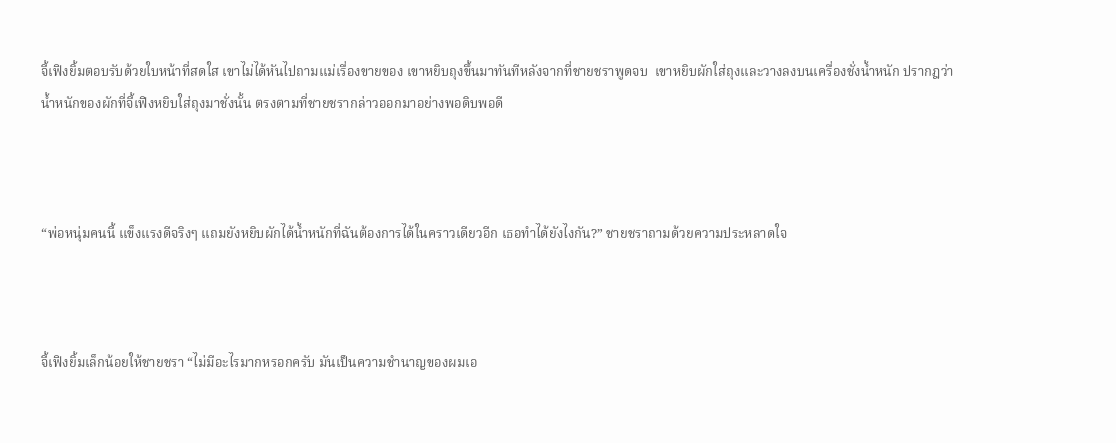จี้เฟิงยิ้มตอบรับด้วยใบหน้าที่สดใส เขาไม่ได้หันไปถามแม่เรื่องขายของ เขาหยิบถุงขึ้นมาทันทีหลังจากที่ชายชราพูดจบ  เขาหยิบผักใส่ถุงและวางลงบนเครื่องชั่งน้ำหนัก ปรากฎว่าน้ำหนักของผักที่จี้เฟิงหยิบใส่ถุงมาชั่งนั้น ตรงตามที่ชายชรากล่าวออกมาอย่างพอดิบพอดี



“พ่อหนุ่มคนนี้ แข็งแรงดีจริงๆ แถมยังหยิบผักได้น้ำหนักที่ฉันต้องการได้ในคราวเดียวอีก เธอทำได้ยังไงกัน?” ชายชราถามด้วยความประหลาดใจ



จี้เฟิงยิ้มเล็กน้อยให้ชายชรา “ไม่มีอะไรมากหรอกครับ มันเป็นความชำนาญของผมเอ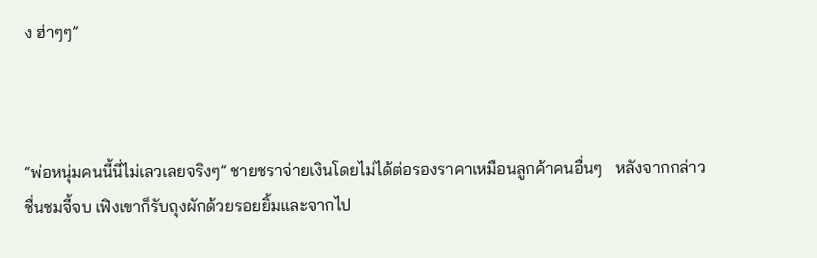ง ฮ่าๆๆ”



“พ่อหนุ่มคนนี้นี่ไม่เลวเลยจริงๆ” ชายชราจ่ายเงินโดยไม่ได้ต่อรองราคาเหมือนลูกค้าคนอื่นๆ   หลังจากกล่าวชื่นชมจี้จบ เฟิงเขาก็รับถุงผักด้วยรอยยิ้มและจากไป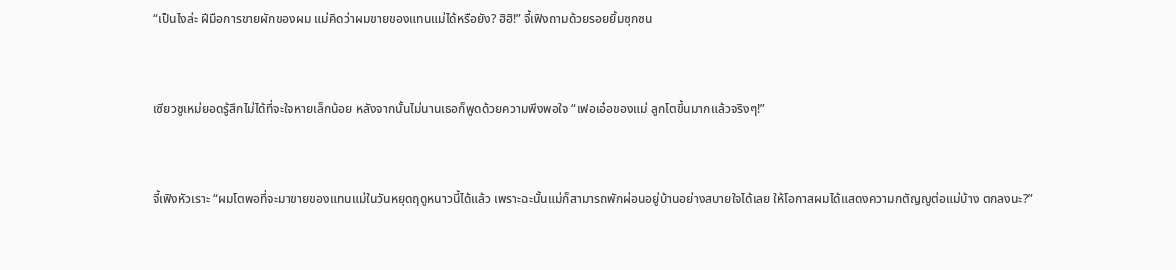“เป็นไงล่ะ ฝีมือการขายผักของผม แม่คิดว่าผมขายของแทนแม่ได้หรือยัง? ฮิฮิ!” จี้เฟิงถามด้วยรอยยิ้มซุกซน



เซียวซูเหม่ยอดรู้สึกไม่ได้ที่จะใจหายเล็กน้อย หลังจากนั้นไม่นานเธอก็พูดด้วยความพึงพอใจ “เฟอเอ๋อของแม่ ลูกโตขึ้นมากแล้วจริงๆ!”



จี้เฟิงหัวเราะ “ผมโตพอที่จะมาขายของแทนแม่ในวันหยุดฤดูหนาวนี้ได้แล้ว เพราะฉะนั้นแม่ก็สามารถพักผ่อนอยู่บ้านอย่างสบายใจได้เลย ให้โอกาสผมได้แสดงความกตัญญูต่อแม่บ้าง ตกลงนะ?”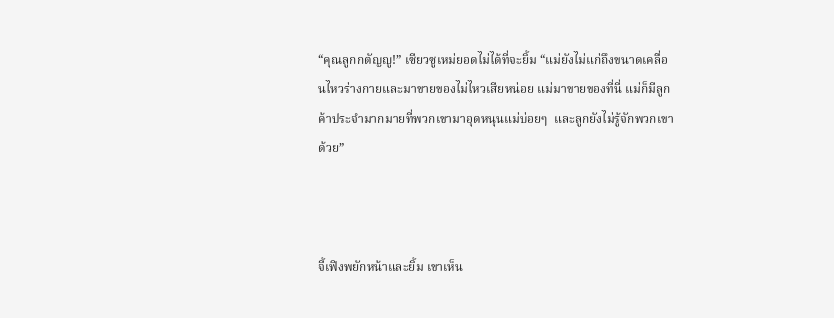“คุณลูกกตัญญู!” เซียวซูเหม่ยอดไม่ได้ที่จะยิ้ม “แม่ยังไม่แก่ถึงขนาดเคลื่อนไหวร่างกายและมาขายของไม่ไหวเสียหน่อย แม่มาขายของที่นี่ แม่ก็มีลูกค้าประจำมากมายที่พวกเขามาอุดหนุนแม่บ่อยๆ  และลูกยังไม่รู้จักพวกเขาด้วย”



จี้เฟิงพยักหน้าและยิ้ม เขาเห็น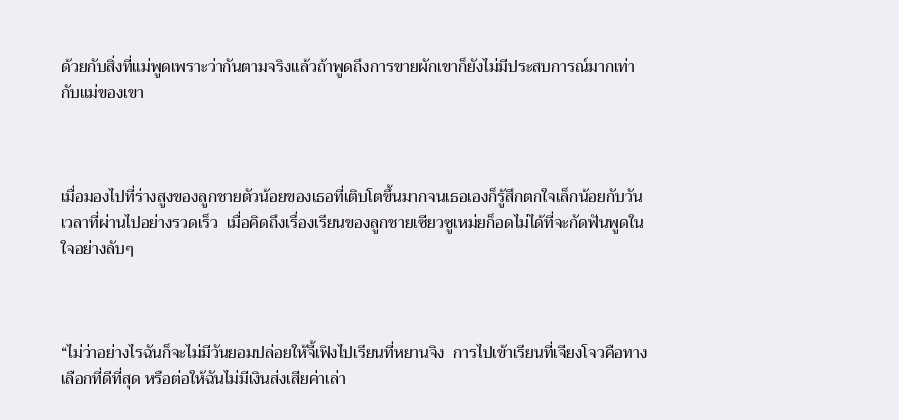ด้วยกับสิ่งที่แม่พูดเพราะว่ากันตามจริงแล้วถ้าพูดถึงการขายผักเขาก็ยังไม่มีประสบการณ์มากเท่ากับแม่ของเขา



เมื่อมองไปที่ร่างสูงของลูกชายตัวน้อยของเธอที่เติบโตขึ้นมากจนเธอเองก็รู้สึกตกใจเล็กน้อยกับวันเวลาที่ผ่านไปอย่างรวดเร็ว  เมื่อคิดถึงเรื่องเรียนของลูกชายเซียวซูเหม่ยก็อดไม่ได้ที่จะกัดฟันพูดในใจอย่างลับๆ



“ไม่ว่าอย่างไรฉันก็จะไม่มีวันยอมปล่อยให้จี้เฟิงไปเรียนที่หยานจิง  การไปเข้าเรียนที่เจียงโจวคือทางเลือกที่ดีที่สุด หรือต่อให้ฉันไม่มีเงินส่งเสียค่าเล่า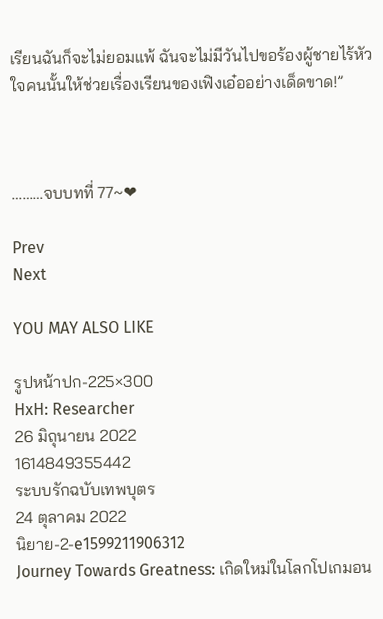เรียนฉันก็จะไม่ยอมแพ้ ฉันจะไม่มีวันไปขอร้องผู้ชายไร้หัวใจคนนั้นให้ช่วยเรื่องเรียนของเฟิงเอ๋ออย่างเด็ดขาด!”



………จบบทที่ 77~❤

Prev
Next

YOU MAY ALSO LIKE

รูปหน้าปก-225×300
HxH: Researcher
26 มิถุนายน 2022
1614849355442
ระบบรักฉบับเทพบุตร
24 ตุลาคม 2022
นิยาย-2-e1599211906312
Journey Towards Greatness: เกิดใหม่ในโลกโปเกมอน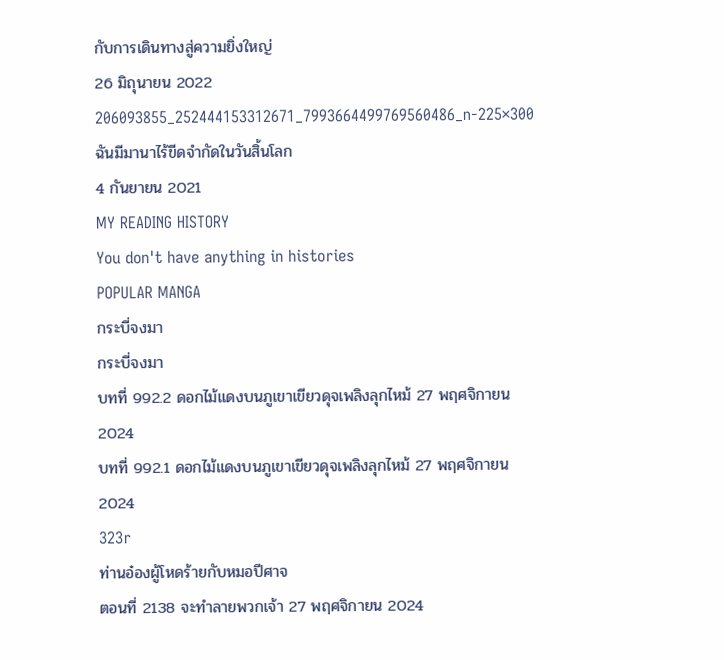กับการเดินทางสู่ความยิ่งใหญ่
26 มิถุนายน 2022
206093855_252444153312671_7993664499769560486_n-225×300
ฉันมีมานาไร้ขีดจำกัดในวันสิ้นโลก
4 กันยายน 2021
MY READING HISTORY
You don't have anything in histories
POPULAR MANGA
กระบี่จงมา
กระบี่จงมา
บทที่ 992.2 ดอกไม้แดงบนภูเขาเขียวดุจเพลิงลุกไหม้ 27 พฤศจิกายน 2024
บทที่ 992.1 ดอกไม้แดงบนภูเขาเขียวดุจเพลิงลุกไหม้ 27 พฤศจิกายน 2024
323r
ท่านอ๋องผู้โหดร้ายกับหมอปีศาจ
ตอนที่ 2138 จะทำลายพวกเจ้า 27 พฤศจิกายน 2024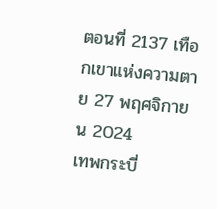ตอนที่ 2137 เทือกเขาแห่งความตาย 27 พฤศจิกายน 2024
เทพกระบี่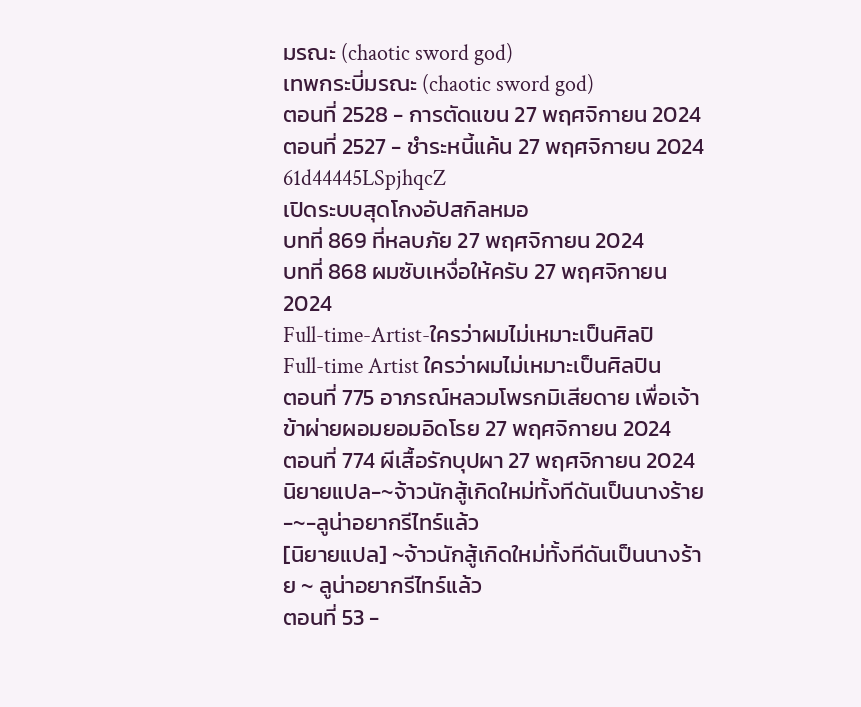มรณะ (chaotic sword god)
เทพกระบี่มรณะ (chaotic sword god)
ตอนที่ 2528 - การตัดแขน 27 พฤศจิกายน 2024
ตอนที่ 2527 - ชำระหนี้แค้น 27 พฤศจิกายน 2024
61d44445LSpjhqcZ
เปิดระบบสุดโกงอัปสกิลหมอ
บทที่ 869 ที่หลบภัย 27 พฤศจิกายน 2024
บทที่ 868 ผมซับเหงื่อให้ครับ 27 พฤศจิกายน 2024
Full-time-Artist-ใครว่าผมไม่เหมาะเป็นศิลปิ
Full-time Artist ใครว่าผมไม่เหมาะเป็นศิลปิน
ตอนที่ 775 อาภรณ์หลวมโพรกมิเสียดาย เพื่อเจ้าข้าผ่ายผอมยอมอิดโรย 27 พฤศจิกายน 2024
ตอนที่ 774 ผีเสื้อรักบุปผา 27 พฤศจิกายน 2024
นิยายแปล-~จ้าวนักสู้เกิดใหม่ทั้งทีดันเป็นนางร้าย-~-ลูน่าอยากรีไทร์แล้ว
[นิยายแปล] ~จ้าวนักสู้เกิดใหม่ทั้งทีดันเป็นนางร้าย ~ ลูน่าอยากรีไทร์แล้ว
ตอนที่ 53 -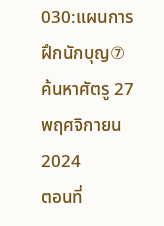030:แผนการฝึกนักบุญ⑦ ค้นหาศัตรู 27 พฤศจิกายน 2024
ตอนที่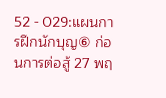52 - 029:แผนการฝึกนักบุญ⑥ ก่อนการต่อสู้ 27 พฤ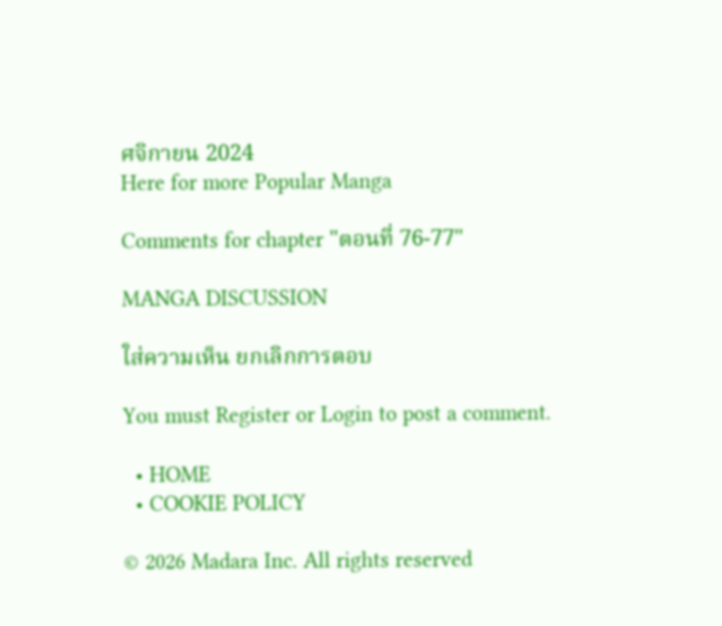ศจิกายน 2024
Here for more Popular Manga

Comments for chapter "ตอนที่ 76-77"

MANGA DISCUSSION

ใส่ความเห็น ยกเลิกการตอบ

You must Register or Login to post a comment.

  • HOME
  • COOKIE POLICY

© 2026 Madara Inc. All rights reserved